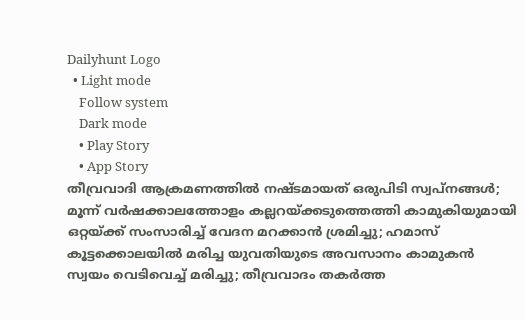Dailyhunt Logo
  • Light mode
    Follow system
    Dark mode
    • Play Story
    • App Story
തീവ്രവാദി ആക്രമണത്തില്‍ നഷ്ടമായത് ഒരുപിടി സ്വപ്നങ്ങള്‍; മൂന്ന് വര്‍ഷക്കാലത്തോളം കല്ലറയ്ക്കടുത്തെത്തി കാമുകിയുമായി ഒറ്റയ്ക്ക് സംസാരിച്ച്‌ വേദന മറക്കാന്‍ ശ്രമിച്ചു; ഹമാസ് കൂട്ടക്കൊലയില്‍ മരിച്ച യുവതിയുടെ അവസാനം കാമുകന്‍ സ്വയം വെടിവെച്ച്‌ മരിച്ചു; തീവ്രവാദം തകര്‍ത്ത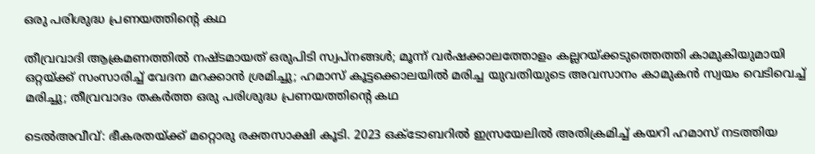ഒരു പരിശുദ്ധ പ്രണയത്തിന്റെ കഥ

തീവ്രവാദി ആക്രമണത്തില്‍ നഷ്ടമായത് ഒരുപിടി സ്വപ്നങ്ങള്‍; മൂന്ന് വര്‍ഷക്കാലത്തോളം കല്ലറയ്ക്കടുത്തെത്തി കാമുകിയുമായി ഒറ്റയ്ക്ക് സംസാരിച്ച്‌ വേദന മറക്കാന്‍ ശ്രമിച്ചു; ഹമാസ് കൂട്ടക്കൊലയില്‍ മരിച്ച യുവതിയുടെ അവസാനം കാമുകന്‍ സ്വയം വെടിവെച്ച്‌ മരിച്ചു; തീവ്രവാദം തകര്‍ത്ത ഒരു പരിശുദ്ധ പ്രണയത്തിന്റെ കഥ

ടെല്‍അവീവ്: ഭീകരതയ്ക്ക് മറ്റൊരു രക്തസാക്ഷി കൂടി. 2023 ഒക്ടോബറില്‍ ഇസ്രയേലില്‍ അതിക്രമിച്ച്‌ കയറി ഹമാസ് നടത്തിയ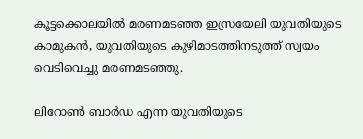കൂട്ടക്കൊലയില്‍ മരണമടഞ്ഞ ഇസ്രയേലി യുവതിയുടെ കാമുകന്‍, യുവതിയുടെ കുഴിമാടത്തിനടുത്ത് സ്വയം വെടിവെച്ചു മരണമടഞ്ഞു.

ലിറോണ്‍ ബാര്‍ഡ എന്ന യുവതിയുടെ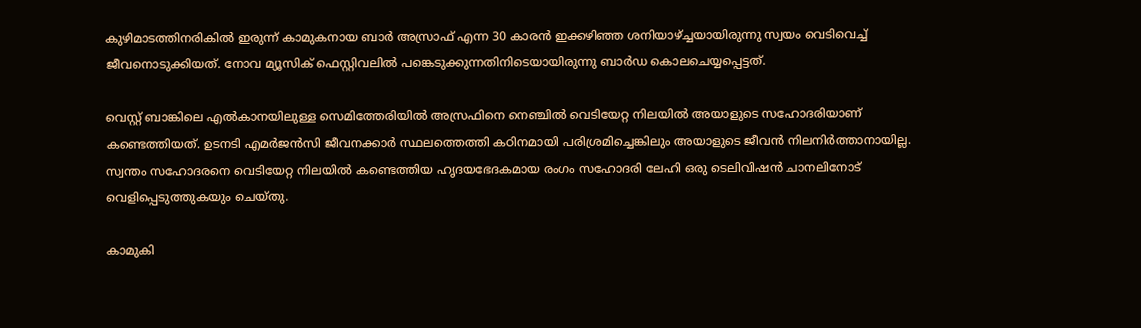കുഴിമാടത്തിനരികില്‍ ഇരുന്ന് കാമുകനായ ബാര്‍ അസ്രാഫ് എന്ന 30 കാരന്‍ ഇക്കഴിഞ്ഞ ശനിയാഴ്ച്ചയായിരുന്നു സ്വയം വെടിവെച്ച്‌ ജീവനൊടുക്കിയത്. നോവ മ്യൂസിക് ഫെസ്റ്റിവലില്‍ പങ്കെടുക്കുന്നതിനിടെയായിരുന്നു ബാര്‍ഡ കൊലചെയ്യപ്പെട്ടത്.

വെസ്റ്റ് ബാങ്കിലെ എല്‍കാനയിലുള്ള സെമിത്തേരിയില്‍ അസ്രഫിനെ നെഞ്ചില്‍ വെടിയേറ്റ നിലയില്‍ അയാളുടെ സഹോദരിയാണ് കണ്ടെത്തിയത്. ഉടനടി എമര്‍ജന്‍സി ജീവനക്കാര്‍ സ്ഥലത്തെത്തി കഠിനമായി പരിശ്രമിച്ചെങ്കിലും അയാളുടെ ജീവന്‍ നിലനിര്‍ത്താനായില്ല. സ്വന്തം സഹോദരനെ വെടിയേറ്റ നിലയില്‍ കണ്ടെത്തിയ ഹൃദയഭേദകമായ രംഗം സഹോദരി ലേഹി ഒരു ടെലിവിഷന്‍ ചാനലിനോട് വെളിപ്പെടുത്തുകയും ചെയ്തു.

കാമുകി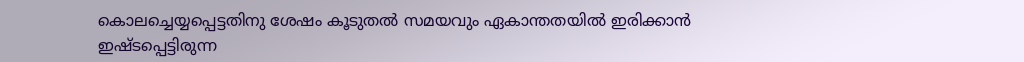കൊലച്ചെയ്യപ്പെട്ടതിനു ശേഷം കൂടുതല്‍ സമയവും ഏകാന്തതയില്‍ ഇരിക്കാന്‍ ഇഷ്ടപ്പെട്ടിരുന്ന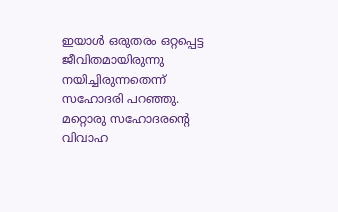ഇയാള്‍ ഒരുതരം ഒറ്റപ്പെട്ട ജീവിതമായിരുന്നു നയിച്ചിരുന്നതെന്ന് സഹോദരി പറഞ്ഞു. മറ്റൊരു സഹോദരന്റെ വിവാഹ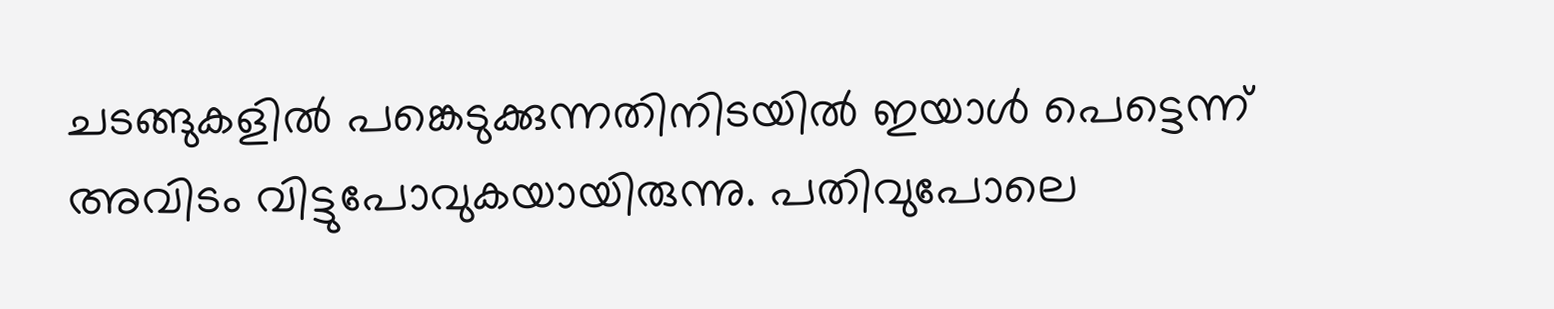ചടങ്ങുകളില്‍ പങ്കെടുക്കുന്നതിനിടയില്‍ ഇയാള്‍ പെട്ടെന്ന് അവിടം വിട്ടുപോവുകയായിരുന്നു. പതിവുപോലെ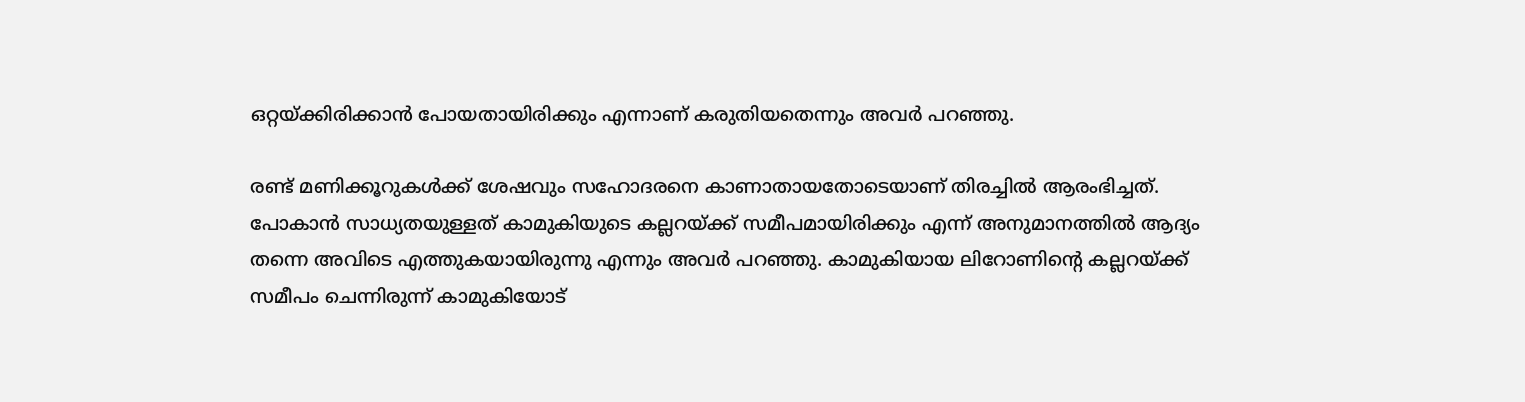ഒറ്റയ്ക്കിരിക്കാന്‍ പോയതായിരിക്കും എന്നാണ് കരുതിയതെന്നും അവര്‍ പറഞ്ഞു.

രണ്ട് മണിക്കൂറുകള്‍ക്ക് ശേഷവും സഹോദരനെ കാണാതായതോടെയാണ് തിരച്ചില്‍ ആരംഭിച്ചത്. പോകാന്‍ സാധ്യതയുള്ളത് കാമുകിയുടെ കല്ലറയ്ക്ക് സമീപമായിരിക്കും എന്ന് അനുമാനത്തില്‍ ആദ്യം തന്നെ അവിടെ എത്തുകയായിരുന്നു എന്നും അവര്‍ പറഞ്ഞു. കാമുകിയായ ലിറോണിന്റെ കല്ലറയ്ക്ക് സമീപം ചെന്നിരുന്ന് കാമുകിയോട്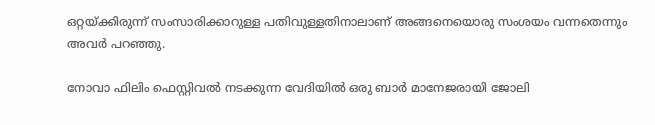ഒറ്റയ്ക്കിരുന്ന് സംസാരിക്കാറുള്ള പതിവുള്ളതിനാലാണ് അങ്ങനെയൊരു സംശയം വന്നതെന്നും അവര്‍ പറഞ്ഞു.

നോവാ ഫിലിം ഫെസ്റ്റിവല്‍ നടക്കുന്ന വേദിയില്‍ ഒരു ബാര്‍ മാനേജരായി ജോലി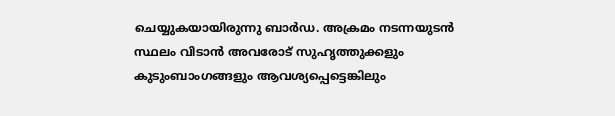ചെയ്യുകയായിരുന്നു ബാര്‍ഡ. അക്രമം നടന്നയുടന്‍ സ്ഥലം വിടാന്‍ അവരോട് സുഹൃത്തുക്കളും കുടുംബാംഗങ്ങളും ആവശ്യപ്പെട്ടെങ്കിലും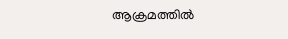ആക്രമത്തില്‍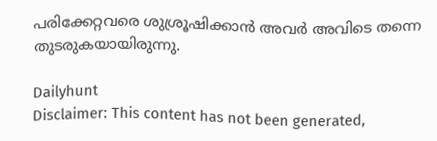പരിക്കേറ്റവരെ ശുശ്രൂഷിക്കാന്‍ അവര്‍ അവിടെ തന്നെ തുടരുകയായിരുന്നു.

Dailyhunt
Disclaimer: This content has not been generated,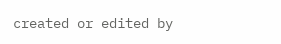created or edited by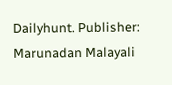Dailyhunt. Publisher: Marunadan Malayali